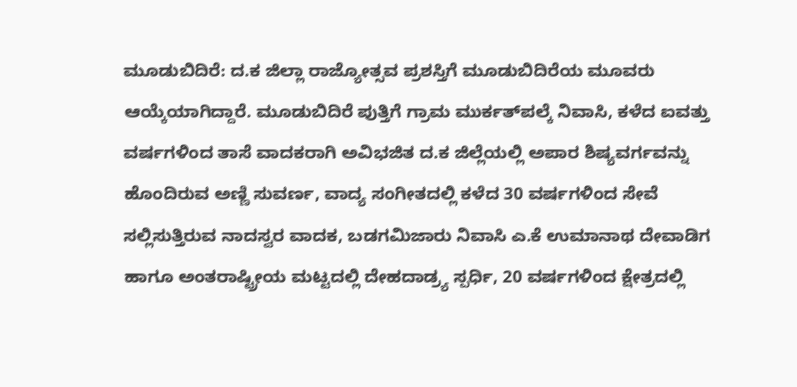ಮೂಡುಬಿದಿರೆ: ದ.ಕ ಜಿಲ್ಲಾ ರಾಜ್ಯೋತ್ಸವ ಪ್ರಶಸ್ತಿಗೆ ಮೂಡುಬಿದಿರೆಯ ಮೂವರು ಆಯ್ಕೆಯಾಗಿದ್ದಾರೆ. ಮೂಡುಬಿದಿರೆ ಪುತ್ತಿಗೆ ಗ್ರಾಮ ಮುರ್ಕತ್‍ಪಲ್ಕೆ ನಿವಾಸಿ, ಕಳೆದ ಐವತ್ತು ವರ್ಷಗಳಿಂದ ತಾಸೆ ವಾದಕರಾಗಿ ಅವಿಭಜಿತ ದ.ಕ ಜಿಲ್ಲೆಯಲ್ಲಿ ಅಪಾರ ಶಿಷ್ಯವರ್ಗವನ್ನು ಹೊಂದಿರುವ ಅಣ್ಣಿ ಸುವರ್ಣ, ವಾದ್ಯ ಸಂಗೀತದಲ್ಲಿ ಕಳೆದ 30 ವರ್ಷಗಳಿಂದ ಸೇವೆ ಸಲ್ಲಿಸುತ್ತಿರುವ ನಾದಸ್ವರ ವಾದಕ, ಬಡಗಮಿಜಾರು ನಿವಾಸಿ ಎ.ಕೆ ಉಮಾನಾಥ ದೇವಾಡಿಗ ಹಾಗೂ ಅಂತರಾಷ್ಟ್ರೀಯ ಮಟ್ಟದಲ್ಲಿ ದೇಹದಾಡ್ರ್ಯ ಸ್ಪರ್ಧಿ, 20 ವರ್ಷಗಳಿಂದ ಕ್ಷೇತ್ರದಲ್ಲಿ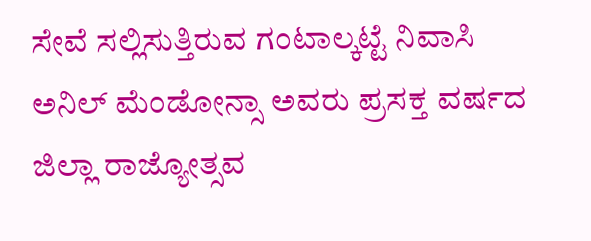ಸೇವೆ ಸಲ್ಲಿಸುತ್ತಿರುವ ಗಂಟಾಲ್ಕಟ್ಟೆ ನಿವಾಸಿ ಅನಿಲ್ ಮೆಂಡೋನ್ಸಾ ಅವರು ಪ್ರಸಕ್ತ ವರ್ಷದ ಜಿಲ್ಲಾ ರಾಜ್ಯೋತ್ಸವ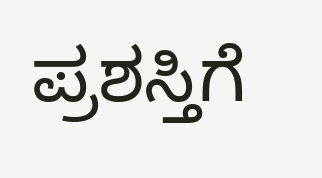ಪ್ರಶಸ್ತಿಗೆ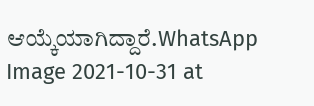ಆಯ್ಕೆಯಾಗಿದ್ದಾರೆ.WhatsApp Image 2021-10-31 at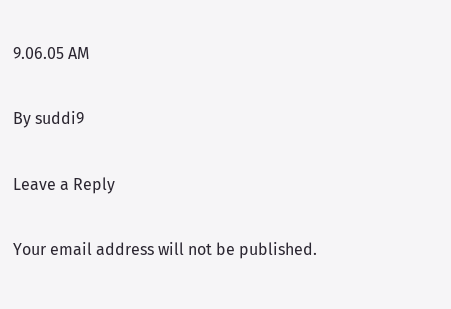9.06.05 AM

By suddi9

Leave a Reply

Your email address will not be published.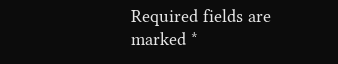Required fields are marked *